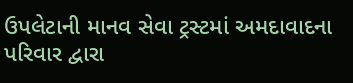ઉપલેટાની માનવ સેવા ટ્રસ્ટમાં અમદાવાદના પરિવાર દ્વારા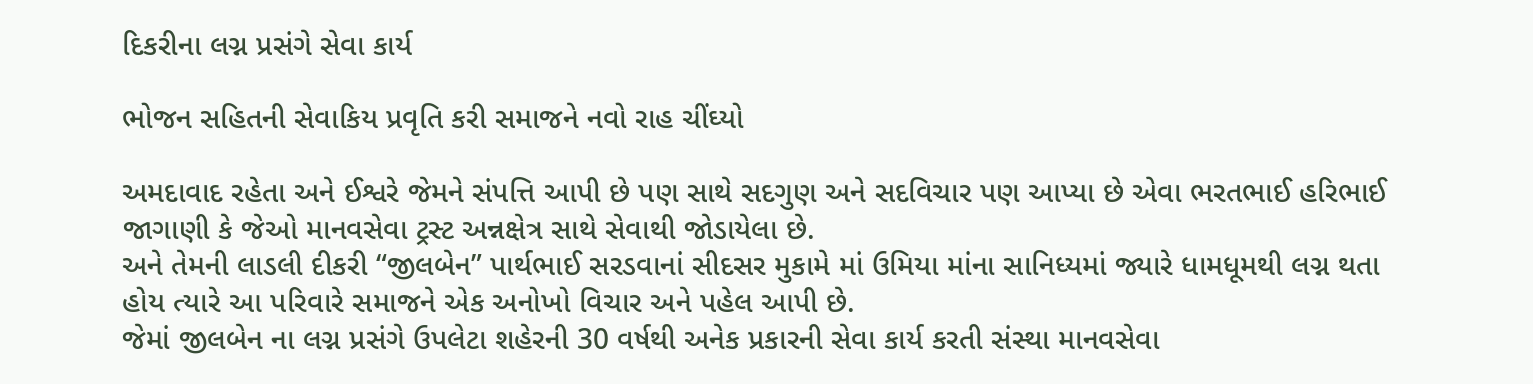દિકરીના લગ્ન પ્રસંગે સેવા કાર્ય

ભોજન સહિતની સેવાકિય પ્રવૃતિ કરી સમાજને નવો રાહ ચીંઘ્યો

અમદાવાદ રહેતા અને ઈશ્વરે જેમને સંપત્તિ આપી છે પણ સાથે સદગુણ અને સદવિચાર પણ આપ્યા છે એવા ભરતભાઈ હરિભાઈ જાગાણી કે જેઓ માનવસેવા ટ્રસ્ટ અન્નક્ષેત્ર સાથે સેવાથી જોડાયેલા છે.
અને તેમની લાડલી દીકરી “જીલબેન” પાર્થભાઈ સરડવાનાં સીદસર મુકામે માં ઉમિયા માંના સાનિધ્યમાં જ્યારે ધામધૂમથી લગ્ન થતા હોય ત્યારે આ પરિવારે સમાજને એક અનોખો વિચાર અને પહેલ આપી છે.
જેમાં જીલબેન ના લગ્ન પ્રસંગે ઉપલેટા શહેરની 30 વર્ષથી અનેક પ્રકારની સેવા કાર્ય કરતી સંસ્થા માનવસેવા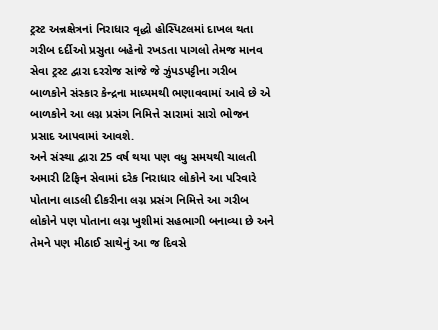ટ્રસ્ટ અન્નક્ષેત્રનાં નિરાધાર વૃદ્ધો હોસ્પિટલમાં દાખલ થતા ગરીબ દર્દીઓ પ્રસુતા બહેનો રખડતા પાગલો તેમજ માનવ સેવા ટ્રસ્ટ દ્વારા દરરોજ સાંજે જે ઝુંપડપટ્ટીના ગરીબ બાળકોને સંસ્કાર કેન્દ્રના માધ્યમથી ભણાવવામાં આવે છે એ બાળકોને આ લગ્ન પ્રસંગ નિમિત્તે સારામાં સારો ભોજન પ્રસાદ આપવામાં આવશે.
અને સંસ્થા દ્વારા 25 વર્ષ થયા પણ વધુ સમયથી ચાલતી અમારી ટિફિન સેવામાં દરેક નિરાધાર લોકોને આ પરિવારે પોતાના લાડલી દીકરીના લગ્ન પ્રસંગ નિમિત્તે આ ગરીબ લોકોને પણ પોતાના લગ્ન ખુશીમાં સહભાગી બનાવ્યા છે અને તેમને પણ મીઠાઈ સાથેનું આ જ દિવસે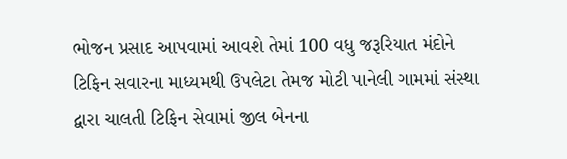ભોજન પ્રસાદ આપવામાં આવશે તેમાં 100 વધુ જરૂરિયાત મંદોને ટિફિન સવારના માધ્યમથી ઉપલેટા તેમજ મોટી પાનેલી ગામમાં સંસ્થા દ્વારા ચાલતી ટિફિન સેવામાં જીલ બેનના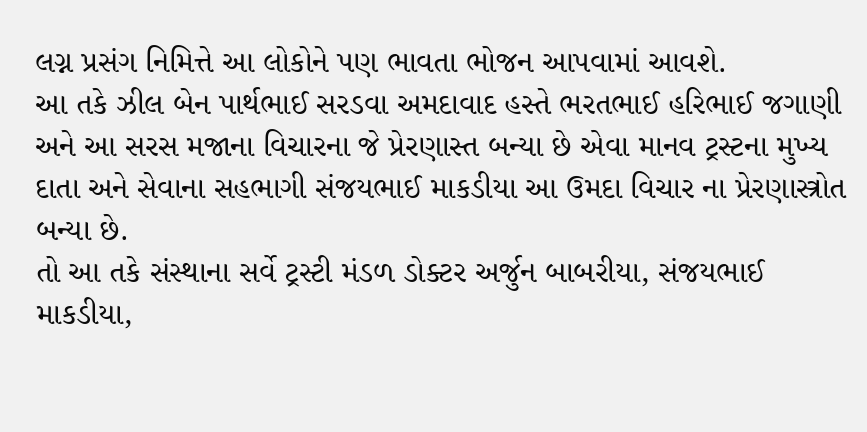લગ્ન પ્રસંગ નિમિત્તે આ લોકોને પણ ભાવતા ભોજન આપવામાં આવશે.
આ તકે ઝીલ બેન પાર્થભાઈ સરડવા અમદાવાદ હસ્તે ભરતભાઈ હરિભાઈ જગાણી અને આ સરસ મજાના વિચારના જે પ્રેરણાસ્ત બન્યા છે એવા માનવ ટ્રસ્ટના મુખ્ય દાતા અને સેવાના સહભાગી સંજયભાઈ માકડીયા આ ઉમદા વિચાર ના પ્રેરણાસ્ત્રોત બન્યા છે.
તો આ તકે સંસ્થાના સર્વે ટ્રસ્ટી મંડળ ડોક્ટર અર્જુન બાબરીયા, સંજયભાઈ માકડીયા,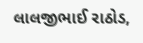લાલજીભાઈ રાઠોડ,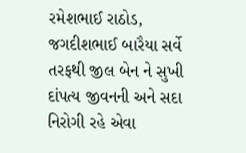રમેશભાઈ રાઠોડ, જગદીશભાઈ બારૈયા સર્વે તરફથી જીલ બેન ને સુખી દાંપત્ય જીવનની અને સદા નિરોગી રહે એવા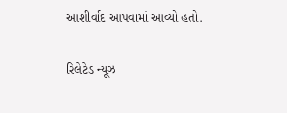આશીર્વાદ આપવામાં આવ્યો હતો.

રિલેટેડ ન્યૂઝ